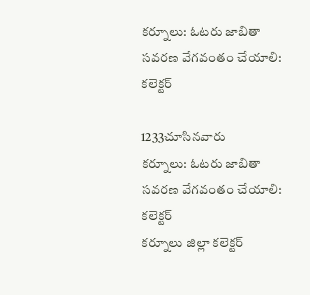కర్నూలు: ఓటరు జాబితా సవరణ వేగవంతం చేయాలి: కలెక్టర్

1233చూసినవారు
కర్నూలు: ఓటరు జాబితా సవరణ వేగవంతం చేయాలి: కలెక్టర్
కర్నూలు జిల్లా కలెక్టర్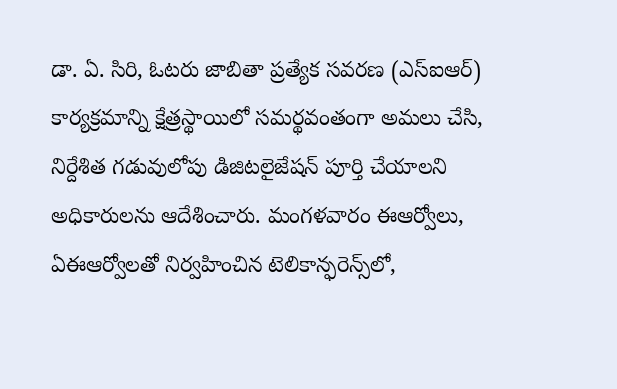డా. ఏ. సిరి, ఓటరు జాబితా ప్రత్యేక సవరణ (ఎస్‌ఐఆర్) కార్యక్రమాన్ని క్షేత్రస్థాయిలో సమర్థవంతంగా అమలు చేసి, నిర్దేశిత గడువులోపు డిజిటలైజేషన్ పూర్తి చేయాలని అధికారులను ఆదేశించారు. మంగళవారం ఈఆర్వోలు, ఏఈఆర్వోలతో నిర్వహించిన టెలికాన్ఫరెన్స్‌లో,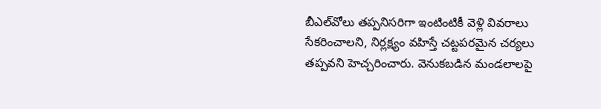బీఎల్‌వోలు తప్పనిసరిగా ఇంటింటికీ వెళ్లి వివరాలు సేకరించాలని, నిర్లక్ష్యం వహిస్తే చట్టపరమైన చర్యలు తప్పవని హెచ్చరించారు. వెనుకబడిన మండలాలపై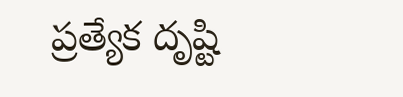ప్రత్యేక దృష్టి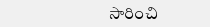సారించి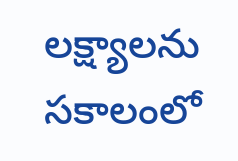లక్ష్యాలను సకాలంలో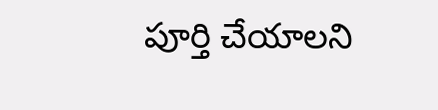పూర్తి చేయాలని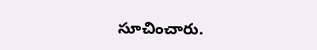సూచించారు.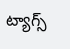ట్యాగ్స్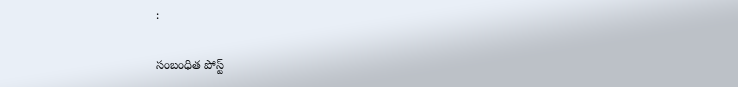:

సంబంధిత పోస్ట్